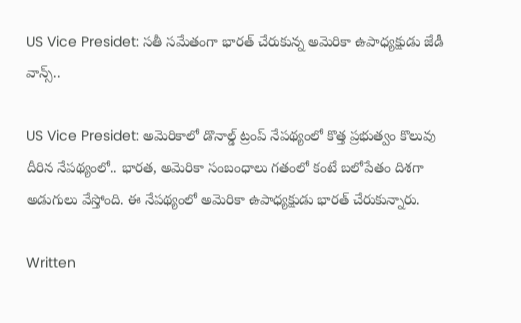US Vice Presidet: సతీ సమేతంగా భారత్ చేరుకున్న అమెరికా ఉపాధ్యక్షుడు జేడీ వాన్స్..

US Vice Presidet: అమెరికాలో డొనాల్డ్ ట్రంప్ నేపథ్యంలో కొత్త ప్రభుత్వం కొలువు దీరిన నేపథ్యంలో.. భారత, అమెరికా సంబంధాలు గతంలో కంటే బలోపేతం దిశగా అడుగులు వేస్తోంది. ఈ నేపథ్యంలో అమెరికా ఉపాధ్యక్షుడు భారత్ చేరుకున్నారు.

Written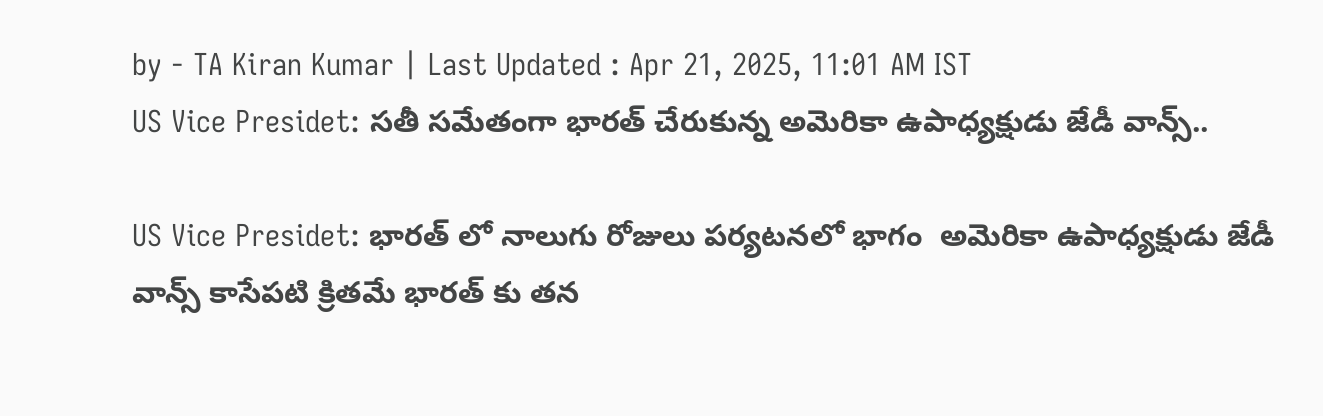by - TA Kiran Kumar | Last Updated : Apr 21, 2025, 11:01 AM IST
US Vice Presidet: సతీ సమేతంగా భారత్ చేరుకున్న అమెరికా ఉపాధ్యక్షుడు జేడీ వాన్స్..

US Vice Presidet: భారత్ లో నాలుగు రోజులు పర్యటనలో భాగం  అమెరికా ఉపాధ్యక్షుడు జేడీ వాన్స్ కాసేపటి క్రితమే భారత్ కు తన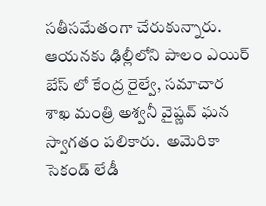సతీసమేతంగా చేరుకున్నారు. ఆయనకు ఢిల్లీలోని పాలం ఎయిర్ బేస్ లో కేంద్ర రైల్వే, సమాచార శాఖ మంత్రి అశ్వనీ వైష్ణవ్ ఘన స్వాగతం పలికారు.  అమెరికా సెకండ్‌ లేడీ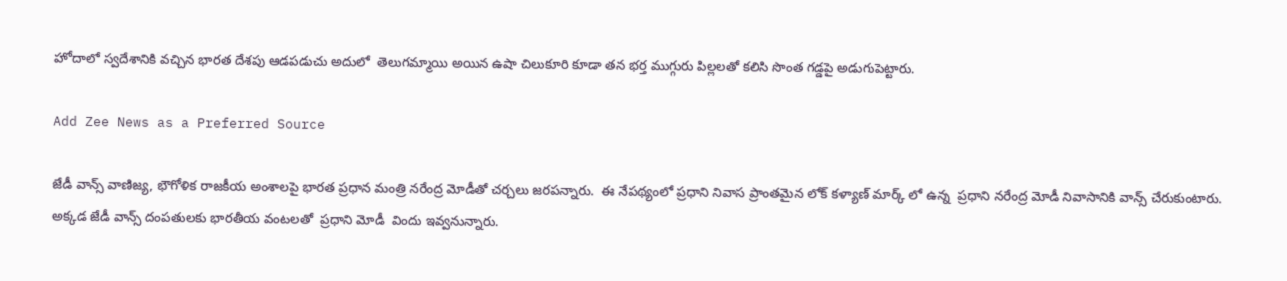హోదాలో స్వదేశానికి వచ్చిన భారత దేశపు ఆడపడుచు అదులో  తెలుగమ్మాయి అయిన ఉషా చిలుకూరి కూడా తన భర్త ముగ్గురు పిల్లలతో కలిసి సొంత గడ్డపై అడుగుపెట్టారు.

Add Zee News as a Preferred Source

జేడీ వాన్స్ వాణిజ్య, భౌగోళిక రాజకీయ అంశాలపై భారత ప్రధాన మంత్రి నరేంద్ర మోడీతో చర్చలు జరపన్నారు.  ఈ నేపథ్యంలో ప్రధాని నివాస ప్రాంతమైన లోక్ కళ్యాణ్ మార్క్ లో ఉన్న  ప్రధాని నరేంద్ర మోడీ నివాసానికి వాన్స్ చేరుకుంటారు. అక్కడ జేడీ వాన్స్ దంపతులకు భారతీయ వంటలతో  ప్రధాని మోడీ  విందు ఇవ్వనున్నారు.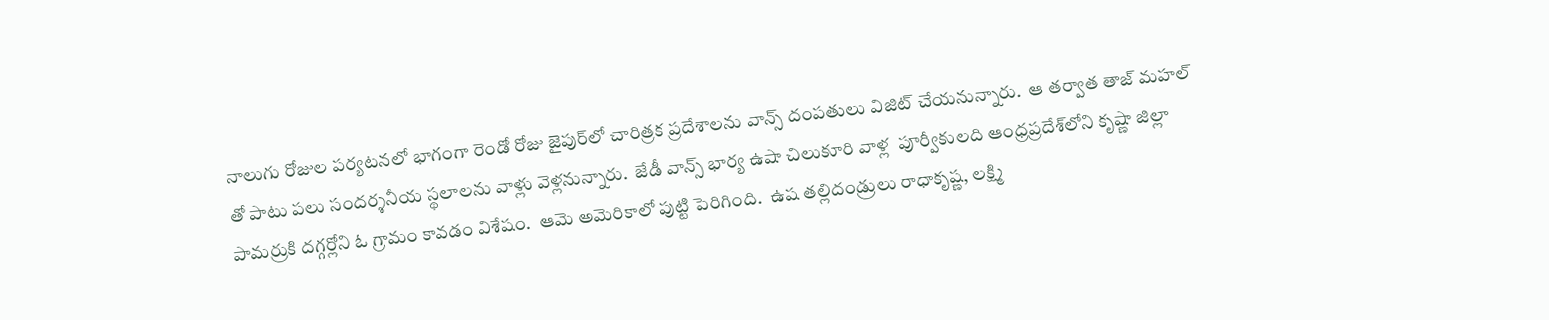నాలుగు రోజుల పర్యటనలో భాగంగా రెండో రోజు జైపుర్‌లో చారిత్రక ప్రదేశాలను వాన్స్ దంపతులు విజిట్ చేయనున్నారు.  ఆ తర్వాత తాజ్ మహల్ తో పాటు పలు సందర్శనీయ స్థలాలను వాళ్లు వెళ్లనున్నారు.  జేడీ వాన్స్ భార్య ఉషా చిలుకూరి వాళ్ల  పూర్వీకులది ఆంధ్రప్రదేశ్‌లోని కృష్ణా జిల్లా పామర్రుకి దగ్గర్లోని ఓ గ్రామం కావడం విశేషం.  ఆమె అమెరికాలో పుట్టి పెరిగింది.  ఉష తల్లిదండ్రులు రాధాకృష్ణ, లక్ష్మి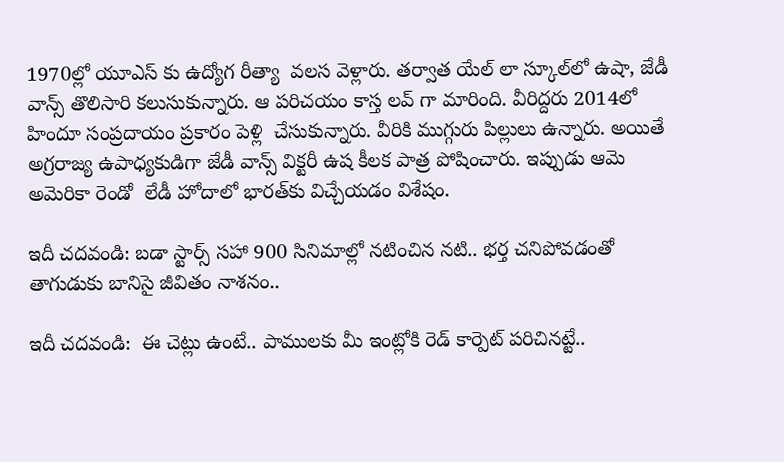1970ల్లో యూఎస్ కు ఉద్యోగ రీత్యా  వలస వెళ్లారు. తర్వాత యేల్‌ లా స్కూల్‌లో ఉషా, జేడీ వాన్స్‌ తొలిసారి కలుసుకున్నారు. ఆ పరిచయం కాస్త లవ్ గా మారింది. వీరిద్దరు 2014లో హిందూ సంప్రదాయం ప్రకారం పెళ్లి  చేసుకున్నారు. వీరికి ముగ్గురు పిల్లులు ఉన్నారు. అయితే అగ్రరాజ్య ఉపాధ్యకుడిగా జేడీ వాన్స్ విక్టరీ ఉష కీలక పాత్ర పోషించారు. ఇప్పుడు ఆమె అమెరికా రెండో ‌ లేడీ హోదాలో భారత్‌కు విచ్చేయడం విశేషం.

ఇదీ చదవండి: బడా స్టార్స్ సహా 900 సినిమాల్లో నటించిన నటి.. భర్త చనిపోవడంతో తాగుడుకు బానిసై జీవితం నాశనం..

ఇదీ చదవండి:  ఈ చెట్లు ఉంటే.. పాములకు మీ ఇంట్లోకి రెడ్ కార్పెట్ పరిచినట్టే..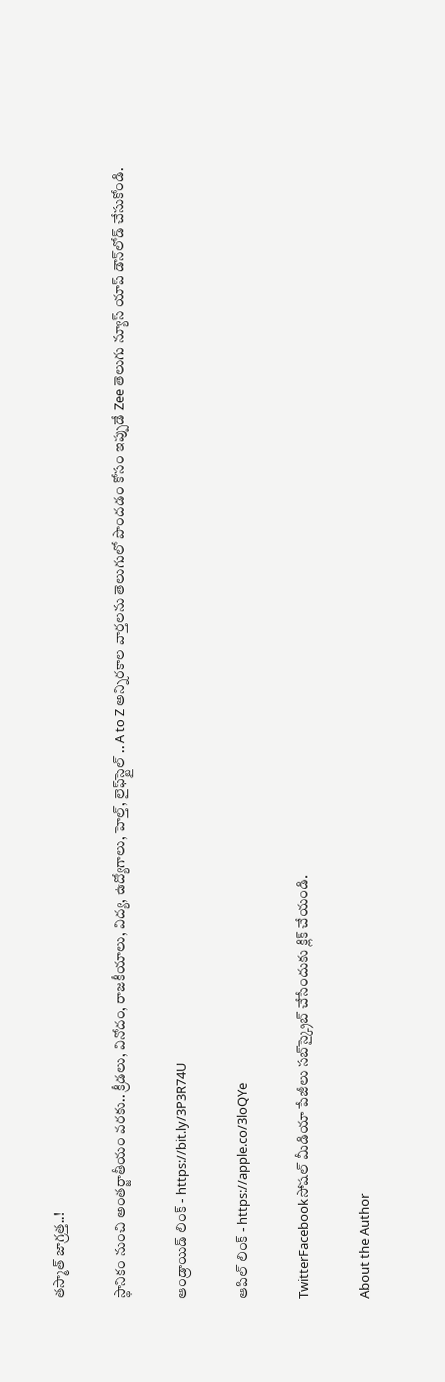తస్మాత్ జాగ్రత్త..!

స్థానికం నుంచి అంతర్జాతీయం వరకు.. క్రీడలు, వినోదం, రాజకీయాలు, విద్య, ఉద్యోగాలు, హెల్త్, లైఫ్‌స్టైల్ .. A to Z అన్నిరకాల వార్తలను తెలుగులో పొందడం కోసం ఇప్పుడే Zee తెలుగు న్యూస్ యాప్ డౌన్‌లోడ్ చేసుకోండి.

ఆండ్రాయిడ్ లింక్ - https://bit.ly/3P3R74U

ఆపిల్ లింక్ - https://apple.co/3loQYe

TwitterFacebookసోషల్ మీడియా పేజీలు సబ్‌స్క్రైబ్ చేసేందుకు క్లిక్ చేయండి.

About the Author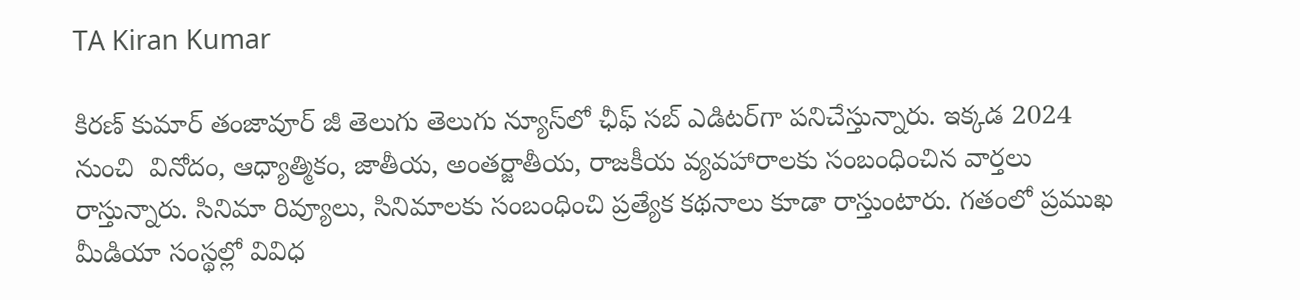TA Kiran Kumar

కిరణ్ కుమార్ తంజావూర్ జీ తెలుగు తెలుగు న్యూస్‌లో ఛీఫ్ సబ్ ఎడిటర్‌గా పనిచేస్తున్నారు. ఇక్కడ 2024 నుంచి  వినోదం, ఆధ్యాత్మికం, జాతీయ, అంతర్జాతీయ, రాజకీయ వ్యవహారాలకు సంబంధించిన వార్తలు రాస్తున్నారు. సినిమా రివ్యూలు, సినిమాలకు సంబంధించి ప్రత్యేక కథనాలు కూడా రాస్తుంటారు. గతంలో ప్రముఖ మీడియా సంస్థల్లో వివిధ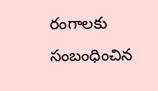రంగాలకు సంబంధించిన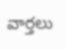వార్తలు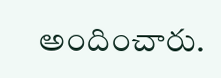అందించారు.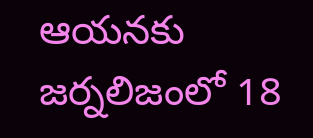ఆయనకు జర్నలిజంలో 18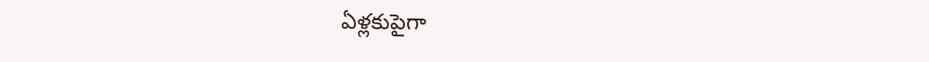ఏళ్లకుపైగా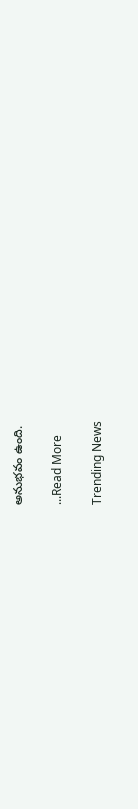అనుభవం ఉంది.

...Read More

Trending News